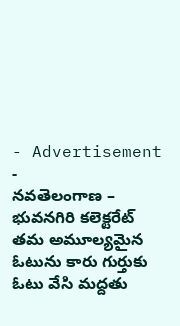- Advertisement -
నవతెలంగాణ – భువనగిరి కలెక్టరేట్
తమ అమూల్యమైన ఓటును కారు గుర్తుకు ఓటు వేసి మద్దతు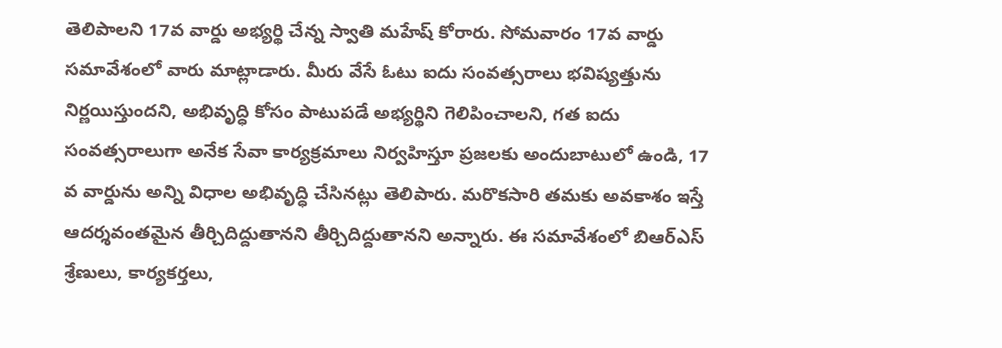తెలిపాలని 17వ వార్డు అభ్యర్థి చేన్న స్వాతి మహేష్ కోరారు. సోమవారం 17వ వార్డు సమావేశంలో వారు మాట్లాడారు. మీరు వేసే ఓటు ఐదు సంవత్సరాలు భవిష్యత్తును నిర్ణయిస్తుందని, అభివృద్ధి కోసం పాటుపడే అభ్యర్థిని గెలిపించాలని, గత ఐదు సంవత్సరాలుగా అనేక సేవా కార్యక్రమాలు నిర్వహిస్తూ ప్రజలకు అందుబాటులో ఉండి, 17 వ వార్డును అన్ని విధాల అభివృద్ధి చేసినట్లు తెలిపారు. మరొకసారి తమకు అవకాశం ఇస్తే ఆదర్శవంతమైన తీర్చిదిద్దుతానని తీర్చిదిద్దుతానని అన్నారు. ఈ సమావేశంలో బిఆర్ఎస్ శ్రేణులు, కార్యకర్తలు,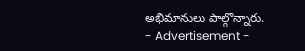అభిమానులు పాల్గొన్నారు.
- Advertisement -